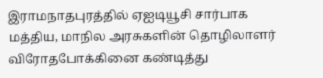இராமநாதபுரத்தில் ஏஐடியூசி சார்பாக மத்திய, மாநில அரசுகளின் தொழிலாளர் விரோதபோக்கினை கண்டித்து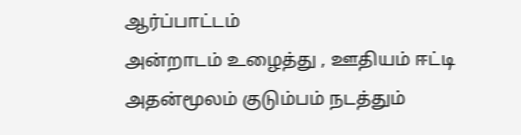ஆர்ப்பாட்டம்
அன்றாடம் உழைத்து , ஊதியம் ஈட்டி அதன்மூலம் குடும்பம் நடத்தும்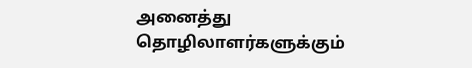அனைத்து தொழிலாளர்களுக்கும்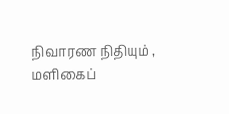நிவாரண நிதியும் , மளிகைப்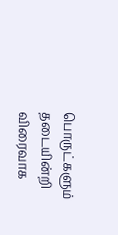பொருட்களும் தடையின்றி விரைவாக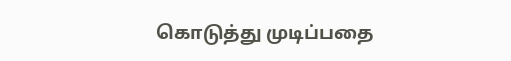கொடுத்து முடிப்பதை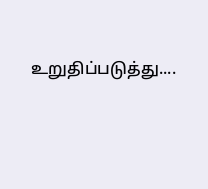உறுதிப்படுத்து....